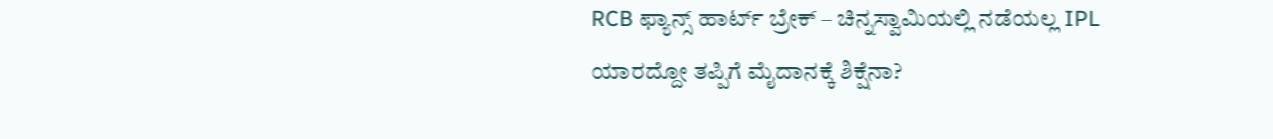RCB ಫ್ಯಾನ್ಸ್ ಹಾರ್ಟ್ ಬ್ರೇಕ್ – ಚಿನ್ನಸ್ವಾಮಿಯಲ್ಲಿ ನಡೆಯಲ್ಲ IPL
ಯಾರದ್ದೋ ತಪ್ಪಿಗೆ ಮೈದಾನಕ್ಕೆ ಶಿಕ್ಷೆನಾ?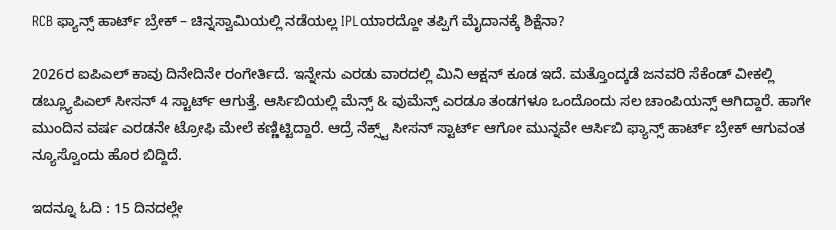RCB ಫ್ಯಾನ್ಸ್ ಹಾರ್ಟ್ ಬ್ರೇಕ್ – ಚಿನ್ನಸ್ವಾಮಿಯಲ್ಲಿ ನಡೆಯಲ್ಲ IPLಯಾರದ್ದೋ ತಪ್ಪಿಗೆ ಮೈದಾನಕ್ಕೆ ಶಿಕ್ಷೆನಾ?

2026ರ ಐಪಿಎಲ್ ಕಾವು ದಿನೇದಿನೇ ರಂಗೇರ್ತಿದೆ. ಇನ್ನೇನು ಎರಡು ವಾರದಲ್ಲಿ ಮಿನಿ ಆಕ್ಷನ್ ಕೂಡ ಇದೆ. ಮತ್ತೊಂದ್ಕಡೆ ಜನವರಿ ಸೆಕೆಂಡ್ ವೀಕಲ್ಲಿ ಡಬ್ಲ್ಯೂಪಿಎಲ್ ಸೀಸನ್ 4 ಸ್ಟಾರ್ಟ್ ಆಗುತ್ತೆ. ಆರ್ಸಿಬಿಯಲ್ಲಿ ಮೆನ್ಸ್ & ವುಮೆನ್ಸ್ ಎರಡೂ ತಂಡಗಳೂ ಒಂದೊಂದು ಸಲ ಚಾಂಪಿಯನ್ಸ್ ಆಗಿದ್ದಾರೆ. ಹಾಗೇ ಮುಂದಿನ ವರ್ಷ ಎರಡನೇ ಟ್ರೋಫಿ ಮೇಲೆ ಕಣ್ಣಿಟ್ಟಿದ್ದಾರೆ. ಆದ್ರೆ ನೆಕ್ಸ್ಟ್ ಸೀಸನ್ ಸ್ಟಾರ್ಟ್ ಆಗೋ ಮುನ್ನವೇ ಆರ್ಸಿಬಿ ಫ್ಯಾನ್ಸ್ ಹಾರ್ಟ್ ಬ್ರೇಕ್ ಆಗುವಂತ ನ್ಯೂಸ್ವೊಂದು ಹೊರ ಬಿದ್ದಿದೆ.

ಇದನ್ನೂ ಓದಿ : 15 ದಿನದಲ್ಲೇ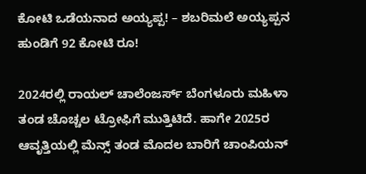ಕೋಟಿ ಒಡೆಯನಾದ ಅಯ್ಯಪ್ಪ! – ಶಬರಿಮಲೆ ಅಯ್ಯಪ್ಪನ ಹುಂಡಿಗೆ 92 ಕೋಟಿ ರೂ!

2024ರಲ್ಲಿ ರಾಯಲ್ ಚಾಲೆಂಜರ್ಸ್ ಬೆಂಗಳೂರು ಮಹಿಳಾ ತಂಡ ಚೊಚ್ಚಲ ಟ್ರೋಫಿಗೆ ಮುತ್ತಿಟಿದೆ. ಹಾಗೇ 2025ರ ಆವೃತ್ತಿಯಲ್ಲಿ ಮೆನ್ಸ್ ತಂಡ ಮೊದಲ ಬಾರಿಗೆ ಚಾಂಪಿಯನ್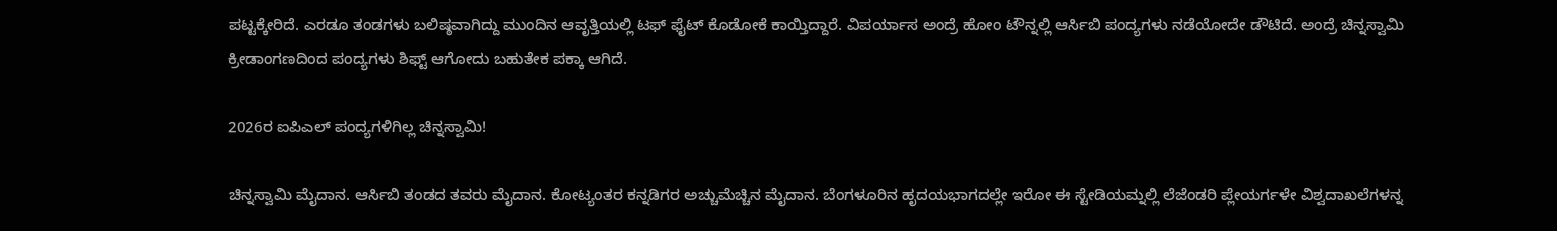ಪಟ್ಟಕ್ಕೇರಿದೆ. ಎರಡೂ ತಂಡಗಳು ಬಲಿಷ್ಠವಾಗಿದ್ದು ಮುಂದಿನ ಆವೃತ್ತಿಯಲ್ಲಿ ಟಫ್ ಫೈಟ್ ಕೊಡೋಕೆ ಕಾಯ್ತಿದ್ದಾರೆ. ವಿಪರ್ಯಾಸ ಅಂದ್ರೆ ಹೋಂ ಟೌನ್ನಲ್ಲಿ ಆರ್ಸಿಬಿ ಪಂದ್ಯಗಳು ನಡೆಯೋದೇ ಡೌಟಿದೆ. ಅಂದ್ರೆ ಚಿನ್ನಸ್ವಾಮಿ ಕ್ರೀಡಾಂಗಣದಿಂದ ಪಂದ್ಯಗಳು ಶಿಫ್ಟ್ ಆಗೋದು ಬಹುತೇಕ ಪಕ್ಕಾ ಆಗಿದೆ.

2026ರ ಐಪಿಎಲ್ ಪಂದ್ಯಗಳಿಗಿಲ್ಲ ಚಿನ್ನಸ್ವಾಮಿ!

ಚಿನ್ನಸ್ವಾಮಿ ಮೈದಾನ. ಆರ್ಸಿಬಿ ತಂಡದ ತವರು ಮೈದಾನ. ಕೋಟ್ಯಂತರ ಕನ್ನಡಿಗರ ಅಚ್ಚುಮೆಚ್ಚಿನ ಮೈದಾನ. ಬೆಂಗಳೂರಿನ ಹೃದಯಭಾಗದಲ್ಲೇ ಇರೋ ಈ ಸ್ಟೇಡಿಯಮ್ನಲ್ಲಿ ಲೆಜೆಂಡರಿ ಪ್ಲೇಯರ್ಗಳೇ ವಿಶ್ವದಾಖಲೆಗಳನ್ನ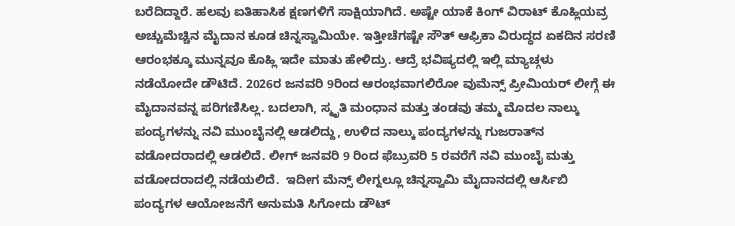ಬರೆದಿದ್ದಾರೆ. ಹಲವು ಐತಿಹಾಸಿಕ ಕ್ಷಣಗಳಿಗೆ ಸಾಕ್ಷಿಯಾಗಿದೆ. ಅಷ್ಟೇ ಯಾಕೆ ಕಿಂಗ್ ವಿರಾಟ್ ಕೊಹ್ಲಿಯವ್ರ ಅಚ್ಚುಮೆಚ್ಚಿನ ಮೈದಾನ ಕೂಡ ಚಿನ್ನಸ್ವಾಮಿಯೇ. ಇತ್ತೀಚೆಗಷ್ಟೇ ಸೌತ್ ಆಫ್ರಿಕಾ ವಿರುದ್ಧದ ಏಕದಿನ ಸರಣಿ ಆರಂಭಕ್ಕೂ ಮುನ್ನವೂ ಕೊಹ್ಲಿ ಇದೇ ಮಾತು ಹೇಳಿದ್ರು. ಆದ್ರೆ ಭವಿಷ್ಯದಲ್ಲಿ ಇಲ್ಲಿ ಮ್ಯಾಚ್ಗಳು ನಡೆಯೋದೇ ಡೌಟಿದೆ. 2026ರ ಜನವರಿ 9ರಿಂದ ಆರಂಭವಾಗಲಿರೋ ವುಮೆನ್ಸ್ ಪ್ರೀಮಿಯರ್ ಲೀಗ್ಗೆ ಈ ಮೈದಾನವನ್ನ ಪರಿಗಣಿಸಿಲ್ಲ. ಬದಲಾಗಿ, ಸ್ಮೃತಿ ಮಂಧಾನ ಮತ್ತು ತಂಡವು ತಮ್ಮ ಮೊದಲ ನಾಲ್ಕು ಪಂದ್ಯಗಳನ್ನು ನವಿ ಮುಂಬೈನಲ್ಲಿ ಆಡಲಿದ್ದು, ಉಳಿದ ನಾಲ್ಕು ಪಂದ್ಯಗಳನ್ನು ಗುಜರಾತ್‌ನ ವಡೋದರಾದಲ್ಲಿ ಆಡಲಿದೆ. ಲೀಗ್ ಜನವರಿ 9 ರಿಂದ ಫೆಬ್ರುವರಿ 5 ರವರೆಗೆ ನವಿ ಮುಂಬೈ ಮತ್ತು ವಡೋದರಾದಲ್ಲಿ ನಡೆಯಲಿದೆ.  ಇದೀಗ ಮೆನ್ಸ್ ಲೀಗ್ನಲ್ಲೂ ಚಿನ್ನಸ್ವಾಮಿ ಮೈದಾನದಲ್ಲಿ ಆರ್ಸಿಬಿ ಪಂದ್ಯಗಳ ಆಯೋಜನೆಗೆ ಅನುಮತಿ ಸಿಗೋದು ಡೌಟ್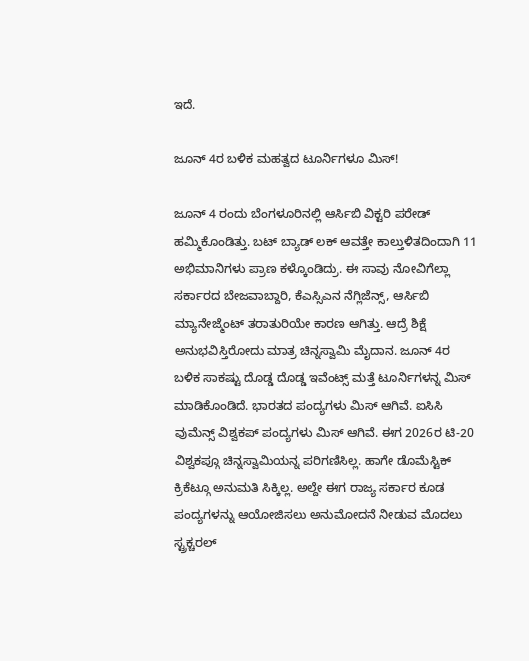ಇದೆ.

ಜೂನ್ 4ರ ಬಳಿಕ ಮಹತ್ವದ ಟೂರ್ನಿಗಳೂ ಮಿಸ್!

ಜೂನ್ 4 ರಂದು ಬೆಂಗಳೂರಿನಲ್ಲಿ ಆರ್ಸಿಬಿ ವಿಕ್ಟರಿ ಪರೇಡ್ ಹಮ್ಮಿಕೊಂಡಿತ್ತು. ಬಟ್ ಬ್ಯಾಡ್ ಲಕ್ ಆವತ್ತೇ ಕಾಲ್ತುಳಿತದಿಂದಾಗಿ 11 ಅಭಿಮಾನಿಗಳು ಪ್ರಾಣ ಕಳ್ಕೊಂಡಿದ್ರು. ಈ ಸಾವು ನೋವಿಗೆಲ್ಲಾ ಸರ್ಕಾರದ ಬೇಜವಾಬ್ದಾರಿ, ಕೆಎಸ್ಸಿಎನ ನೆಗ್ಲಿಜೆನ್ಸ್, ಆರ್ಸಿಬಿ ಮ್ಯಾನೇಜ್ಮೆಂಟ್ ತರಾತುರಿಯೇ ಕಾರಣ ಆಗಿತ್ತು. ಆದ್ರೆ ಶಿಕ್ಷೆ ಅನುಭವಿಸ್ತಿರೋದು ಮಾತ್ರ ಚಿನ್ನಸ್ವಾಮಿ ಮೈದಾನ. ಜೂನ್ 4ರ ಬಳಿಕ ಸಾಕಷ್ಟು ದೊಡ್ಡ ದೊಡ್ಡ ಇವೆಂಟ್ಸ್ ಮತ್ತೆ ಟೂರ್ನಿಗಳನ್ನ ಮಿಸ್ ಮಾಡಿಕೊಂಡಿದೆ. ಭಾರತದ ಪಂದ್ಯಗಳು ಮಿಸ್ ಆಗಿವೆ. ಐಸಿಸಿ ವುಮೆನ್ಸ್ ವಿಶ್ವಕಪ್ ಪಂದ್ಯಗಳು ಮಿಸ್ ಆಗಿವೆ. ಈಗ 2026ರ ಟಿ-20 ವಿಶ್ವಕಪ್ಗೂ ಚಿನ್ನಸ್ವಾಮಿಯನ್ನ ಪರಿಗಣಿಸಿಲ್ಲ. ಹಾಗೇ ಡೊಮೆಸ್ಟಿಕ್ ಕ್ರಿಕೆಟ್ಗೂ ಅನುಮತಿ ಸಿಕ್ಕಿಲ್ಲ. ಅಲ್ದೇ ಈಗ ರಾಜ್ಯ ಸರ್ಕಾರ ಕೂಡ ಪಂದ್ಯಗಳನ್ನು ಆಯೋಜಿಸಲು ಅನುಮೋದನೆ ನೀಡುವ ಮೊದಲು ಸ್ಟ್ರಕ್ಚರಲ್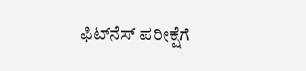ಫಿಟ್‌ನೆಸ್ ಪರೀಕ್ಷೆಗೆ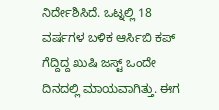ನಿರ್ದೇಶಿಸಿದೆ. ಒಟ್ನಲ್ಲಿ 18 ವರ್ಷಗಳ ಬಳಿಕ ಆರ್ಸಿಬಿ ಕಪ್ ಗೆದ್ದಿದ್ದ ಖುಷಿ ಜಸ್ಟ್ ಒಂದೇ ದಿನದಲ್ಲಿ ಮಾಯವಾಗಿತ್ತು. ಈಗ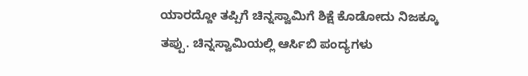ಯಾರದ್ದೋ ತಪ್ಪಿಗೆ ಚಿನ್ನಸ್ವಾಮಿಗೆ ಶಿಕ್ಷೆ ಕೊಡೋದು ನಿಜಕ್ಕೂ ತಪ್ಪು. ಚಿನ್ನಸ್ವಾಮಿಯಲ್ಲಿ ಆರ್ಸಿಬಿ ಪಂದ್ಯಗಳು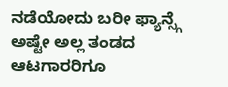ನಡೆಯೋದು ಬರೀ ಫ್ಯಾನ್ಸ್ಗೆ ಅಷ್ಟೇ ಅಲ್ಲ ತಂಡದ ಆಟಗಾರರಿಗೂ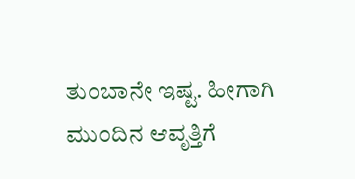ತುಂಬಾನೇ ಇಷ್ಟ. ಹೀಗಾಗಿ ಮುಂದಿನ ಆವೃತ್ತಿಗೆ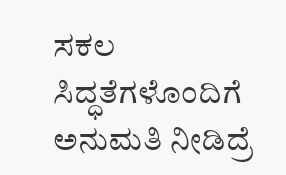ಸಕಲ ಸಿದ್ಧತೆಗಳೊಂದಿಗೆ ಅನುಮತಿ ನೀಡಿದ್ರೆ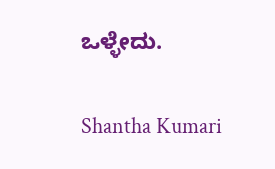ಒಳ್ಳೇದು.

Shantha Kumari